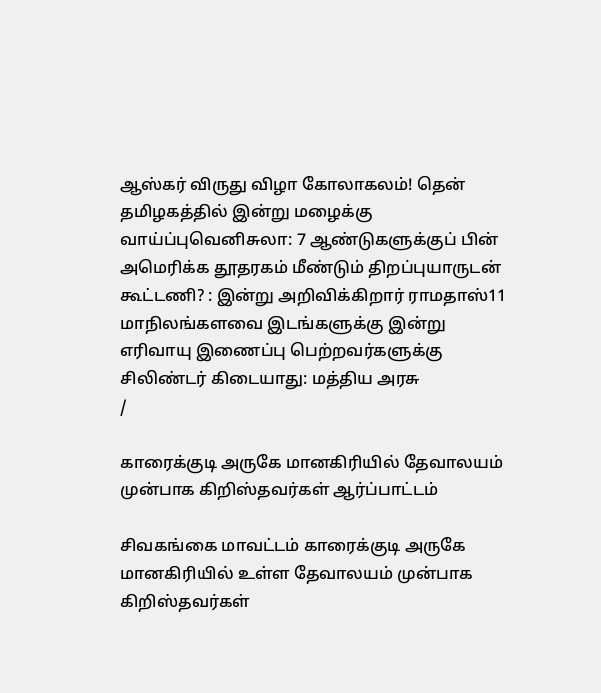ஆஸ்கர் விருது விழா கோலாகலம்! தென் தமிழகத்தில் இன்று மழைக்கு வாய்ப்புவெனிசுலா: 7 ஆண்டுகளுக்குப் பின் அமெரிக்க தூதரகம் மீண்டும் திறப்புயாருடன் கூட்டணி? : இன்று அறிவிக்கிறார் ராமதாஸ்11 மாநிலங்களவை இடங்களுக்கு இன்று எரிவாயு இணைப்பு பெற்றவர்களுக்கு சிலிண்டர் கிடையாது: மத்திய அரசு
/

காரைக்குடி அருகே மானகிரியில் தேவாலயம் முன்பாக கிறிஸ்தவர்கள் ஆர்ப்பாட்டம்

சிவகங்கை மாவட்டம் காரைக்குடி அருகே மானகிரியில் உள்ள தேவாலயம் முன்பாக கிறிஸ்தவர்கள்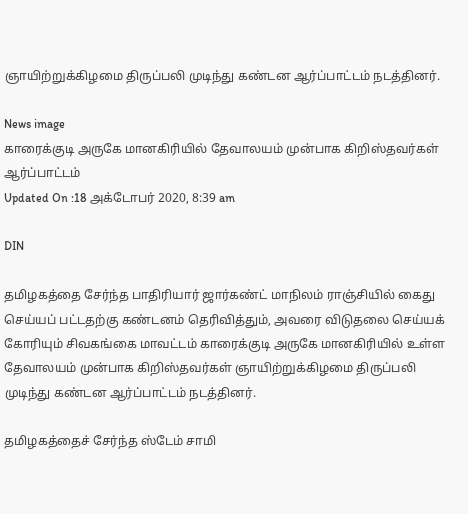ஞாயிற்றுக்கிழமை திருப்பலி முடிந்து கண்டன ஆர்ப்பாட்டம் நடத்தினர்.

News image
காரைக்குடி அருகே மானகிரியில் தேவாலயம் முன்பாக கிறிஸ்தவர்கள் ஆர்ப்பாட்டம்
Updated On :18 அக்டோபர் 2020, 8:39 am

DIN

தமிழகத்தை சேர்ந்த பாதிரியார் ஜார்கண்ட் மாநிலம் ராஞ்சியில் கைது செய்யப் பட்டதற்கு கண்டனம் தெரிவித்தும், அவரை விடுதலை செய்யக் கோரியும் சிவகங்கை மாவட்டம் காரைக்குடி அருகே மானகிரியில் உள்ள தேவாலயம் முன்பாக கிறிஸ்தவர்கள் ஞாயிற்றுக்கிழமை திருப்பலி முடிந்து கண்டன ஆர்ப்பாட்டம் நடத்தினர்.

தமிழகத்தைச் சேர்ந்த ஸ்டேம் சாமி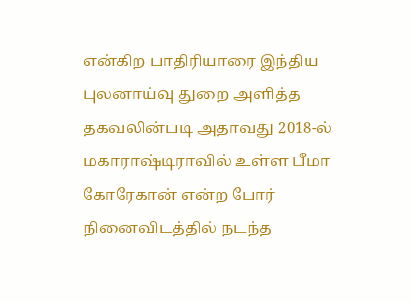என்கிற பாதிரியாரை இந்திய புலனாய்வு துறை அளித்த தகவலின்படி அதாவது 2018-ல் மகாராஷ்டிராவில் உள்ள பீமா கோரேகான் என்ற போர் நினைவிடத்தில் நடந்த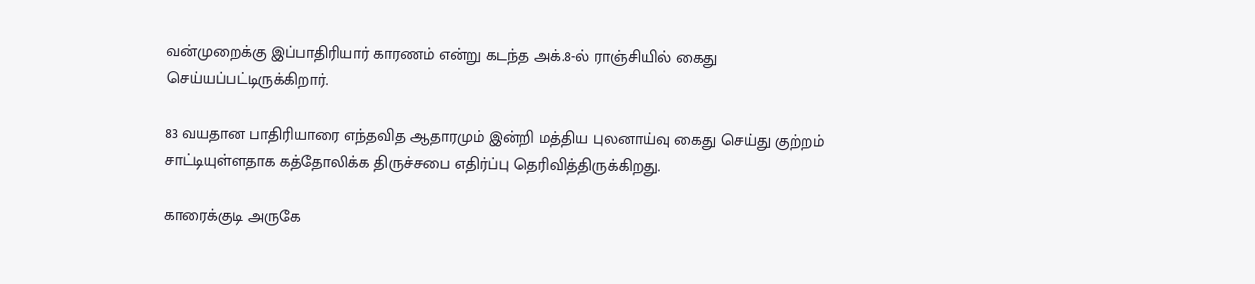வன்முறைக்கு இப்பாதிரியார் காரணம் என்று கடந்த அக்.8-ல் ராஞ்சியில் கைது செய்யப்பட்டிருக்கிறார்.

83 வயதான பாதிரியாரை எந்தவித ஆதாரமும் இன்றி மத்திய புலனாய்வு கைது செய்து குற்றம் சாட்டியுள்ளதாக கத்தோலிக்க திருச்சபை எதிர்ப்பு தெரிவித்திருக்கிறது.

காரைக்குடி அருகே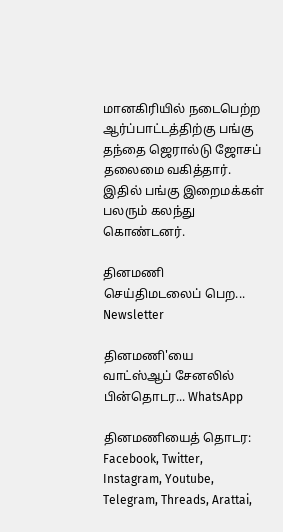மானகிரியில் நடைபெற்ற ஆர்ப்பாட்டத்திற்கு பங்கு தந்தை ஜெரால்டு ஜோசப் தலைமை வகித்தார். இதில் பங்கு இறைமக்கள் பலரும் கலந்து கொண்டனர்.

தினமணி செய்திமடலைப் பெற... Newsletter

தினமணி'யை வாட்ஸ்ஆப் சேனலில் பின்தொடர... WhatsApp

தினமணியைத் தொடர: Facebook, Twitter, Instagram, Youtube, Telegram, Threads, Arattai,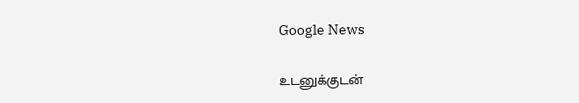Google News

உடனுக்குடன்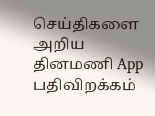செய்திகளை அறிய தினமணி App பதிவிறக்கம்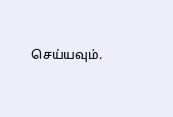செய்யவும்.